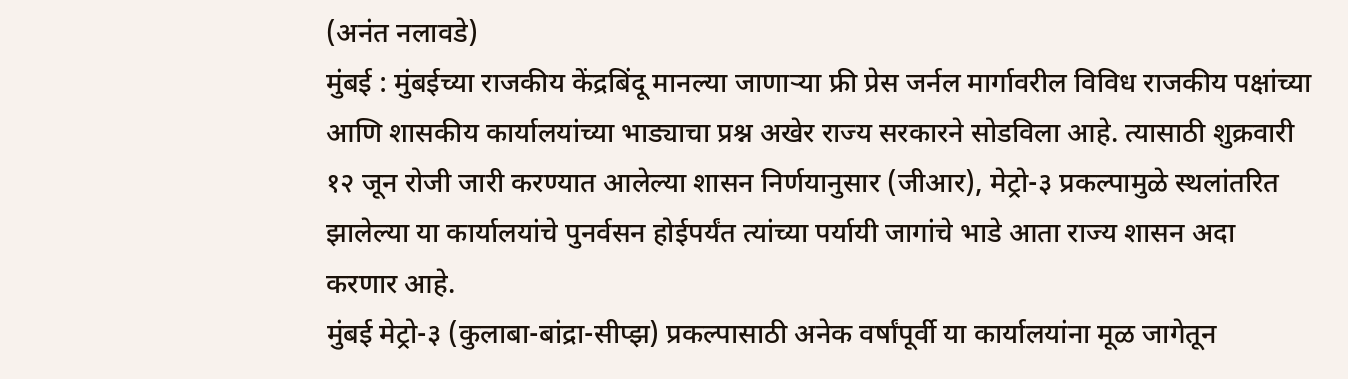(अनंत नलावडे)
मुंबई : मुंबईच्या राजकीय केंद्रबिंदू मानल्या जाणाऱ्या फ्री प्रेस जर्नल मार्गावरील विविध राजकीय पक्षांच्या आणि शासकीय कार्यालयांच्या भाड्याचा प्रश्न अखेर राज्य सरकारने सोडविला आहे. त्यासाठी शुक्रवारी १२ जून रोजी जारी करण्यात आलेल्या शासन निर्णयानुसार (जीआर), मेट्रो-३ प्रकल्पामुळे स्थलांतरित झालेल्या या कार्यालयांचे पुनर्वसन होईपर्यंत त्यांच्या पर्यायी जागांचे भाडे आता राज्य शासन अदा करणार आहे.
मुंबई मेट्रो-३ (कुलाबा-बांद्रा-सीप्झ) प्रकल्पासाठी अनेक वर्षांपूर्वी या कार्यालयांना मूळ जागेतून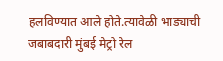हलविण्यात आले होते.त्यावेळी भाड्याची जबाबदारी मुंबई मेट्रो रेल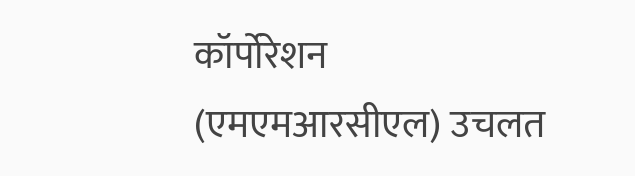कॉर्पोरेशन (एमएमआरसीएल) उचलत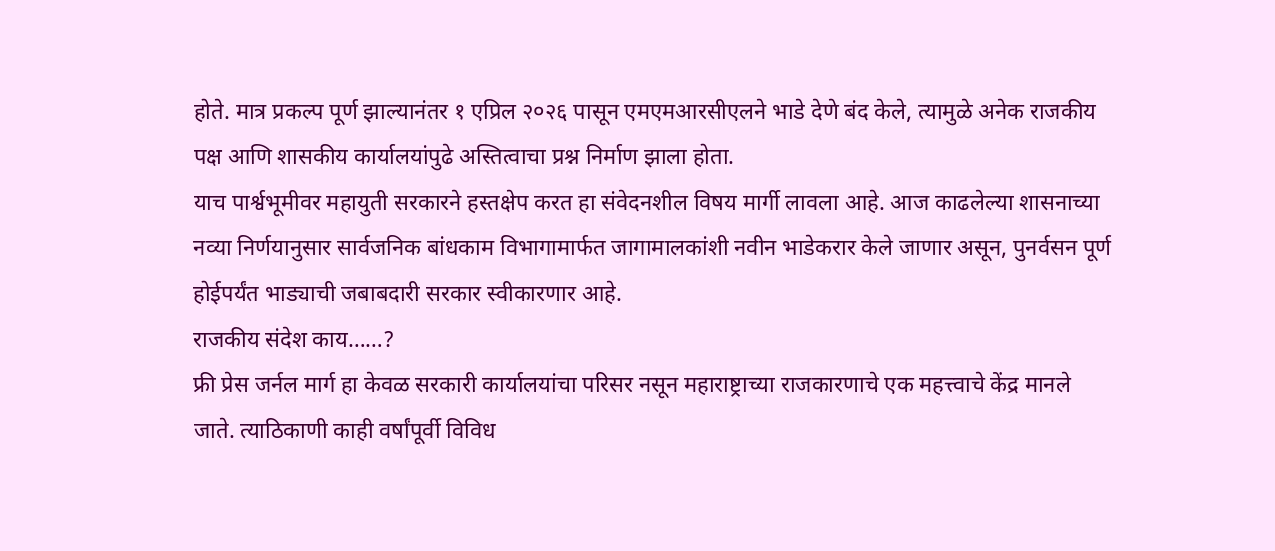होते. मात्र प्रकल्प पूर्ण झाल्यानंतर १ एप्रिल २०२६ पासून एमएमआरसीएलने भाडे देणे बंद केले, त्यामुळे अनेक राजकीय पक्ष आणि शासकीय कार्यालयांपुढे अस्तित्वाचा प्रश्न निर्माण झाला होता.
याच पार्श्वभूमीवर महायुती सरकारने हस्तक्षेप करत हा संवेदनशील विषय मार्गी लावला आहे. आज काढलेल्या शासनाच्या नव्या निर्णयानुसार सार्वजनिक बांधकाम विभागामार्फत जागामालकांशी नवीन भाडेकरार केले जाणार असून, पुनर्वसन पूर्ण होईपर्यंत भाड्याची जबाबदारी सरकार स्वीकारणार आहे.
राजकीय संदेश काय……?
फ्री प्रेस जर्नल मार्ग हा केवळ सरकारी कार्यालयांचा परिसर नसून महाराष्ट्राच्या राजकारणाचे एक महत्त्वाचे केंद्र मानले जाते. त्याठिकाणी काही वर्षांपूर्वी विविध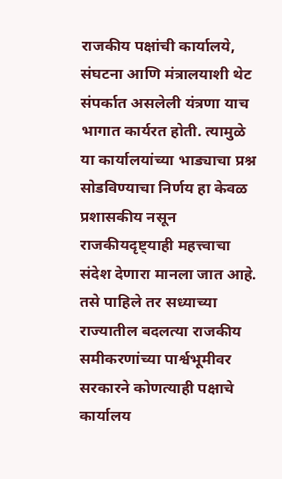राजकीय पक्षांची कार्यालये, संघटना आणि मंत्रालयाशी थेट संपर्कात असलेली यंत्रणा याच भागात कार्यरत होती. त्यामुळे या कार्यालयांच्या भाड्याचा प्रश्न सोडविण्याचा निर्णय हा केवळ प्रशासकीय नसून राजकीयदृष्ट्याही महत्त्वाचा संदेश देणारा मानला जात आहे.
तसे पाहिले तर सध्याच्या राज्यातील बदलत्या राजकीय समीकरणांच्या पार्श्वभूमीवर सरकारने कोणत्याही पक्षाचे कार्यालय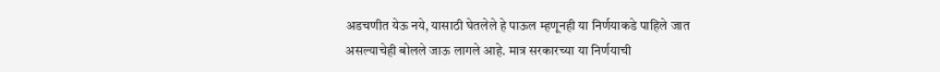अडचणीत येऊ नये, यासाठी घेतलेले हे पाऊल म्हणूनही या निर्णयाकडे पाहिले जात असल्याचेही बोलले जाऊ लागले आहे. मात्र सरकारच्या या निर्णयाची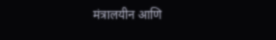मंत्रालयीन आणि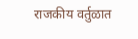राजकीय वर्तुळात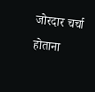जोरदार चर्चा होताना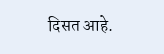दिसत आहे.